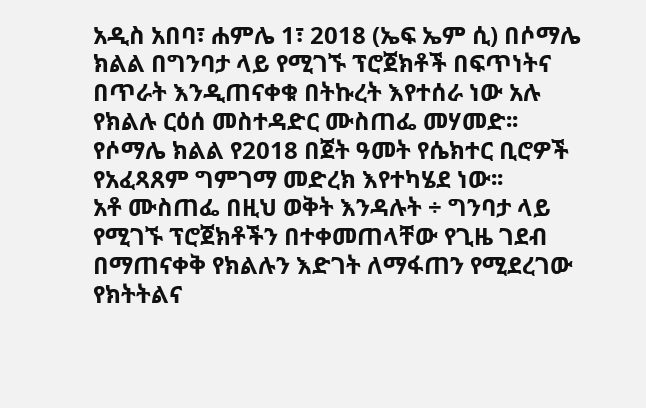አዲስ አበባ፣ ሐምሌ 1፣ 2018 (ኤፍ ኤም ሲ) በሶማሌ ክልል በግንባታ ላይ የሚገኙ ፕሮጀክቶች በፍጥነትና በጥራት እንዲጠናቀቁ በትኩረት እየተሰራ ነው አሉ የክልሉ ርዕሰ መስተዳድር ሙስጠፌ መሃመድ፡፡
የሶማሌ ክልል የ2018 በጀት ዓመት የሴክተር ቢሮዎች የአፈጻጸም ግምገማ መድረክ እየተካሄደ ነው፡፡
አቶ ሙስጠፌ በዚህ ወቅት እንዳሉት ÷ ግንባታ ላይ የሚገኙ ፕሮጀክቶችን በተቀመጠላቸው የጊዜ ገደብ በማጠናቀቅ የክልሉን እድገት ለማፋጠን የሚደረገው የክትትልና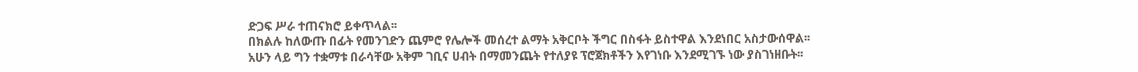ድጋፍ ሥራ ተጠናክሮ ይቀጥላል፡፡
በክልሉ ከለውጡ በፊት የመንገድን ጨምሮ የሌሎች መሰረተ ልማት አቅርቦት ችግር በስፋት ይስተዋል እንደነበር አስታውሰዋል፡፡
አሁን ላይ ግን ተቋማቱ በራሳቸው አቅም ገቢና ሀብት በማመንጨት የተለያዩ ፕሮጀክቶችን እየገነቡ እንደሚገኙ ነው ያስገነዘቡት፡፡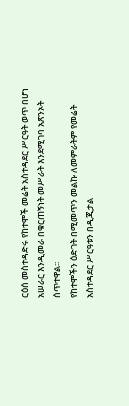ርዕሰ መስተዳድሩ የከተሞች መሬት አስተዳደር ሥርዓት ወጥ በሆነ አሠራር እንዲመራ በቁርጠኝነት መሥራት እንደሚገባ አጽንኦት ሰጥተዋል፡፡
የከተሞችን ዕድገት በሚመጥን መልኩ ለመምራትም የመሬት አስተዳደር ሥርዓቱን በዲጂታል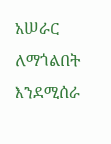አሠራር ለማጎልበት እንደሚሰራ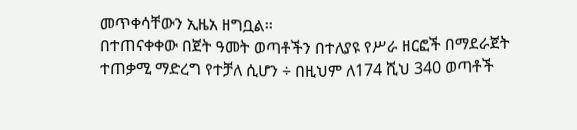መጥቀሳቸውን ኢዜአ ዘግቧል፡፡
በተጠናቀቀው በጀት ዓመት ወጣቶችን በተለያዩ የሥራ ዘርፎች በማደራጀት ተጠቃሚ ማድረግ የተቻለ ሲሆን ÷ በዚህም ለ174 ሺህ 340 ወጣቶች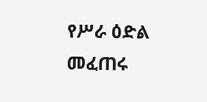የሥራ ዕድል መፈጠሩ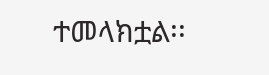ተመላክቷል፡፡